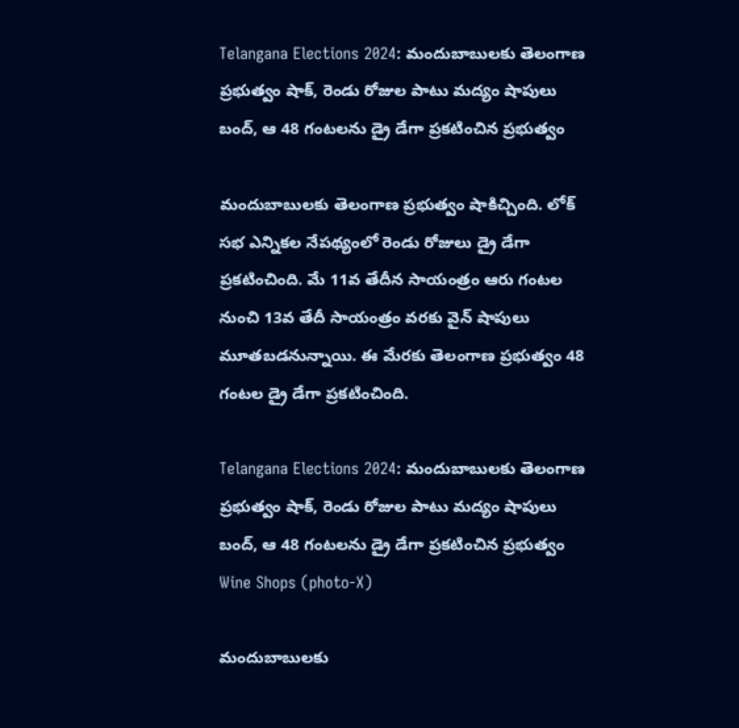Telangana Elections 2024: మందుబాబులకు తెలంగాణ ప్రభుత్వం షాక్‌, రెండు రోజుల పాటు మద్యం షాపులు బంద్, ఆ 48 గంటలను డ్రై డేగా ప్రకటించిన ప్రభుత్వం

మందుబాబులకు తెలంగాణ ప్రభుత్వం షాకిచ్చింది. లోక్ సభ ఎన్నికల నేపథ్యంలో రెండు రోజులు డ్రై డేగా ప్రకటించింది. మే 11వ తేదీన సాయంత్రం ఆరు గంటల నుంచి 13వ తేదీ సాయంత్రం వరకు వైన్ షాపులు మూతబడనున్నాయి. ఈ మేరకు తెలంగాణ ప్రభుత్వం 48 గంటల డ్రై డేగా ప్రకటించింది.

Telangana Elections 2024: మందుబాబులకు తెలంగాణ ప్రభుత్వం షాక్‌, రెండు రోజుల పాటు మద్యం షాపులు బంద్, ఆ 48 గంటలను డ్రై డేగా ప్రకటించిన ప్రభుత్వం
Wine Shops (photo-X)

మందుబాబులకు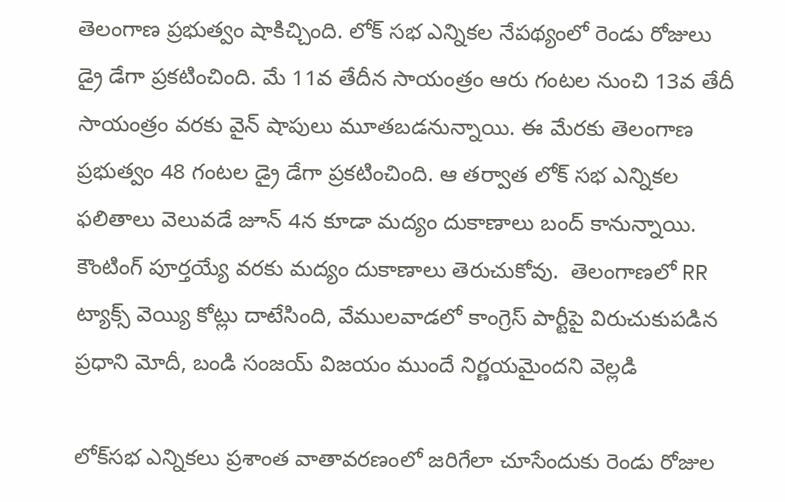తెలంగాణ ప్రభుత్వం షాకిచ్చింది. లోక్ సభ ఎన్నికల నేపథ్యంలో రెండు రోజులు డ్రై డేగా ప్రకటించింది. మే 11వ తేదీన సాయంత్రం ఆరు గంటల నుంచి 13వ తేదీ సాయంత్రం వరకు వైన్ షాపులు మూతబడనున్నాయి. ఈ మేరకు తెలంగాణ ప్రభుత్వం 48 గంటల డ్రై డేగా ప్రకటించింది. ఆ తర్వాత లోక్ సభ ఎన్నికల ఫలితాలు వెలువడే జూన్ 4న కూడా మద్యం దుకాణాలు బంద్ కానున్నాయి. కౌంటింగ్ పూర్తయ్యే వరకు మద్యం దుకాణాలు తెరుచుకోవు.  తెలంగాణలో RR ట్యాక్స్ వెయ్యి కోట్లు దాటేసింది, వేములవాడలో కాంగ్రెస్ పార్టీపై విరుచుకుపడిన ప్రధాని మోదీ, బండి సంజయ్‌ విజయం ముందే నిర్ణయమైందని వెల్లడి

లోక్‌స‌భ ఎన్నికలు ప్ర‌శాంత వాతావ‌ర‌ణంలో జ‌రిగేలా చూసేందుకు రెండు రోజుల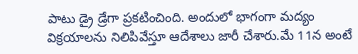పాటు డ్రై డ్రేగా ప్ర‌క‌టించింది. అందులో భాగంగా మ‌ద్యం విక్ర‌యాల‌ను నిలిపివేస్తూ ఆదేశాలు జారీ చేశారు.మే 11న అంటే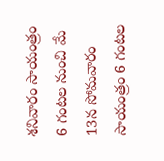శనివారం సాయంత్రం 6 గంటల నుంచి మే 13న సోమ‌వారం సాయంత్రం 6 గంట‌ల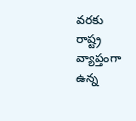వ‌ర‌కు రాష్ట్ర వ్యాప్తంగా ఉన్న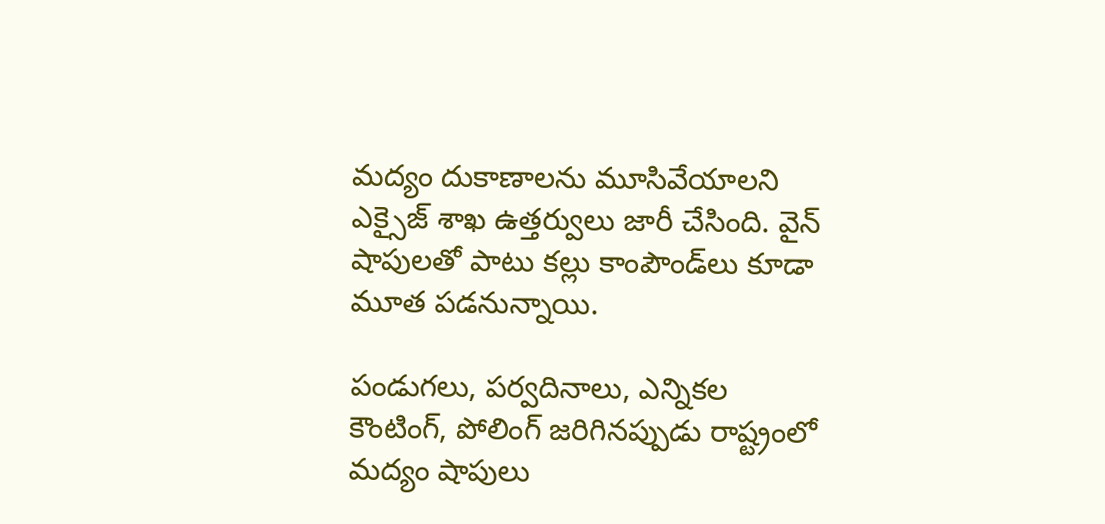మ‌ద్యం దుకాణాల‌ను మూసివేయాల‌ని ఎక్సైజ్ శాఖ ఉత్త‌ర్వులు జారీ చేసింది. వైన్ షాపుల‌తో పాటు క‌ల్లు కాంపౌండ్‌లు కూడా మూత ప‌డ‌నున్నాయి.

పండుగ‌లు, ప‌ర్వ‌దినాలు, ఎన్నికల కౌంటింగ్, పోలింగ్ జరిగినప్పుడు రాష్ట్రంలో మద్యం షాపులు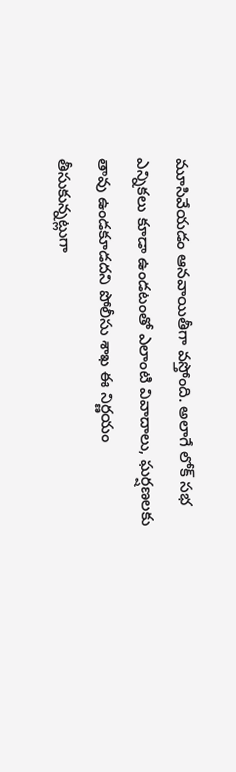మూసివేయడం ఆనవాయితీగా వస్తోంది. అలాగే లోక్ సభ ఎన్నికలు కూడా ఉండటంతో ఎలాంటి వివాదాలు, ఘర్షణలకు తావు ఉండకూడదని పోలీసు శాఖ ఈ నిర్ణయం తీసుకున్న‌ట్లుగా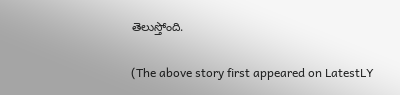తెలుస్తోంది.

(The above story first appeared on LatestLY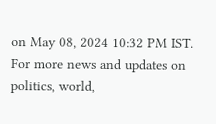on May 08, 2024 10:32 PM IST. For more news and updates on politics, world,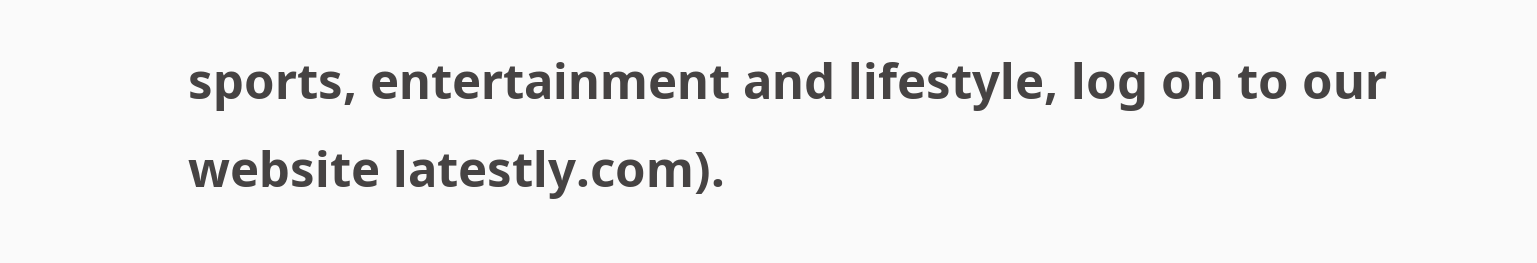sports, entertainment and lifestyle, log on to our website latestly.com).